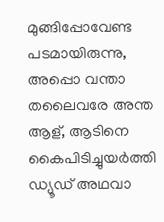മുങ്ങിപ്പോവേണ്ട പടമായിരുന്നു, അപ്പൊ വന്താ തലൈവരേ അന്ത ആള്, ആടിനെ കൈപിടിച്ചുയര്‍ത്തി ഡ്യൂഡ് അഥവാ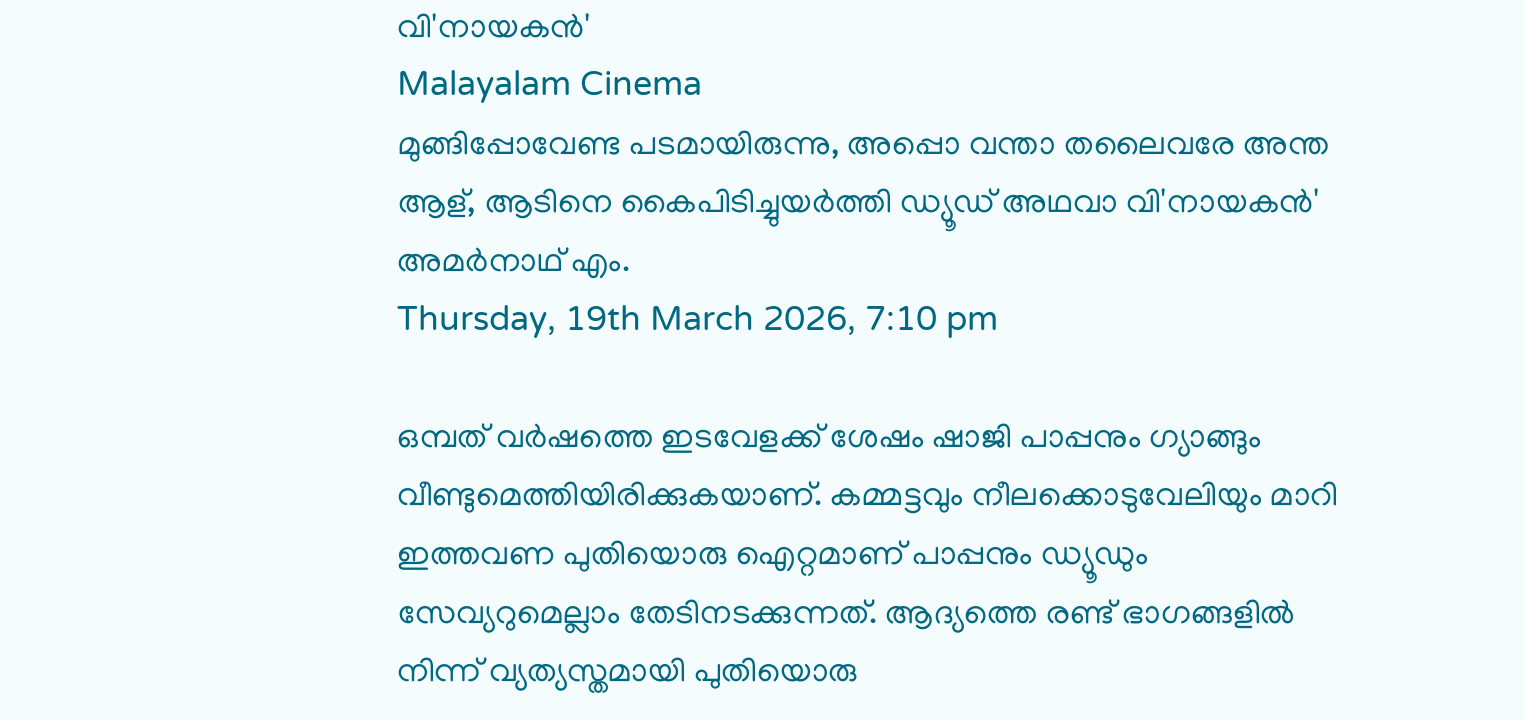വി'നായകന്‍'
Malayalam Cinema
മുങ്ങിപ്പോവേണ്ട പടമായിരുന്നു, അപ്പൊ വന്താ തലൈവരേ അന്ത ആള്, ആടിനെ കൈപിടിച്ചുയര്‍ത്തി ഡ്യൂഡ് അഥവാ വി'നായകന്‍'
അമര്‍നാഥ് എം.
Thursday, 19th March 2026, 7:10 pm

ഒമ്പത് വര്‍ഷത്തെ ഇടവേളക്ക് ശേഷം ഷാജി പാപ്പനും ഗ്യാങ്ങും വീണ്ടുമെത്തിയിരിക്കുകയാണ്. കമ്മട്ടവും നീലക്കൊടുവേലിയും മാറി ഇത്തവണ പുതിയൊരു ഐറ്റമാണ് പാപ്പനും ഡ്യൂഡും സേവ്യറുമെല്ലാം തേടിനടക്കുന്നത്. ആദ്യത്തെ രണ്ട് ഭാഗങ്ങളില്‍ നിന്ന് വ്യത്യസ്തമായി പുതിയൊരു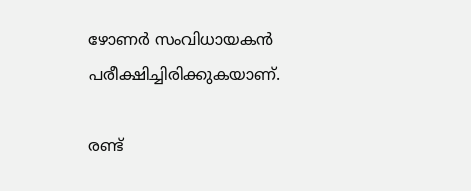ഴോണര്‍ സംവിധായകന്‍ പരീക്ഷിച്ചിരിക്കുകയാണ്.

രണ്ട്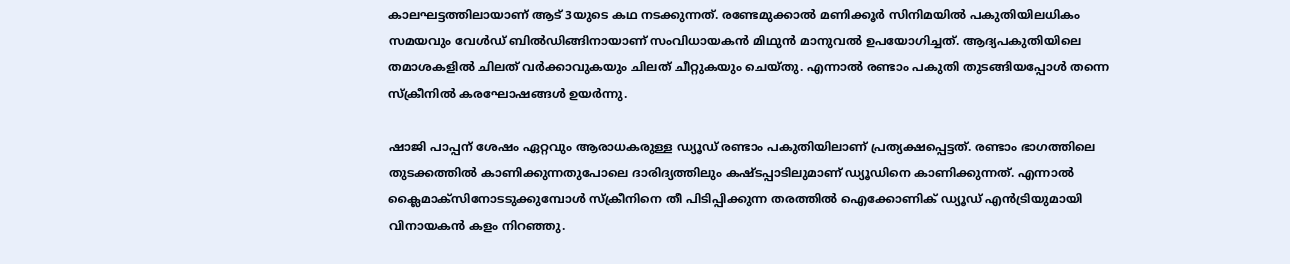കാലഘട്ടത്തിലായാണ് ആട് 3യുടെ കഥ നടക്കുന്നത്. രണ്ടേമുക്കാല്‍ മണിക്കൂര്‍ സിനിമയില്‍ പകുതിയിലധികം സമയവും വേള്‍ഡ് ബില്‍ഡിങ്ങിനായാണ് സംവിധായകന്‍ മിഥുന്‍ മാനുവല്‍ ഉപയോഗിച്ചത്. ആദ്യപകുതിയിലെ തമാശകളില്‍ ചിലത് വര്‍ക്കാവുകയും ചിലത് ചീറ്റുകയും ചെയ്തു. എന്നാല്‍ രണ്ടാം പകുതി തുടങ്ങിയപ്പോള്‍ തന്നെ സ്‌ക്രീനില്‍ കരഘോഷങ്ങള്‍ ഉയര്‍ന്നു.

ഷാജി പാപ്പന് ശേഷം ഏറ്റവും ആരാധകരുള്ള ഡ്യൂഡ് രണ്ടാം പകുതിയിലാണ് പ്രത്യക്ഷപ്പെട്ടത്. രണ്ടാം ഭാഗത്തിലെ തുടക്കത്തില്‍ കാണിക്കുന്നതുപോലെ ദാരിദ്യത്തിലും കഷ്ടപ്പാടിലുമാണ് ഡ്യൂഡിനെ കാണിക്കുന്നത്. എന്നാല്‍ ക്ലൈമാക്‌സിനോടടുക്കുമ്പോള്‍ സ്‌ക്രീനിനെ തീ പിടിപ്പിക്കുന്ന തരത്തില്‍ ഐക്കോണിക് ഡ്യൂഡ് എന്‍ട്രിയുമായി വിനായകന്‍ കളം നിറഞ്ഞു.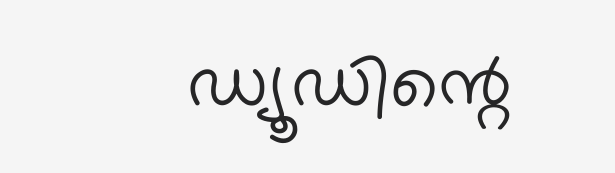ഡ്യൂഡിന്റെ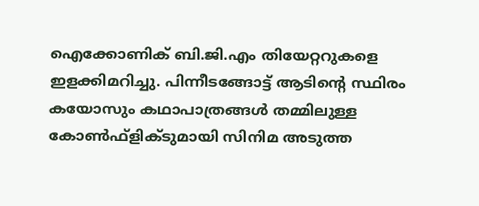ഐക്കോണിക് ബി.ജി.എം തിയേറ്ററുകളെ ഇളക്കിമറിച്ചു. പിന്നീടങ്ങോട്ട് ആടിന്റെ സ്ഥിരം കയോസും കഥാപാത്രങ്ങള്‍ തമ്മിലുള്ള കോണ്‍ഫ്‌ളിക്ടുമായി സിനിമ അടുത്ത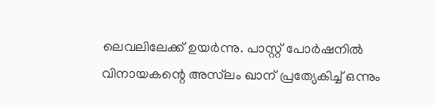ലെവലിലേക്ക് ഉയര്‍ന്നു. പാസ്റ്റ് പോര്‍ഷനില്‍ വിനായകന്റെ അസ്‌ലം ഖാന് പ്രത്യേകിച്ച് ഒന്നും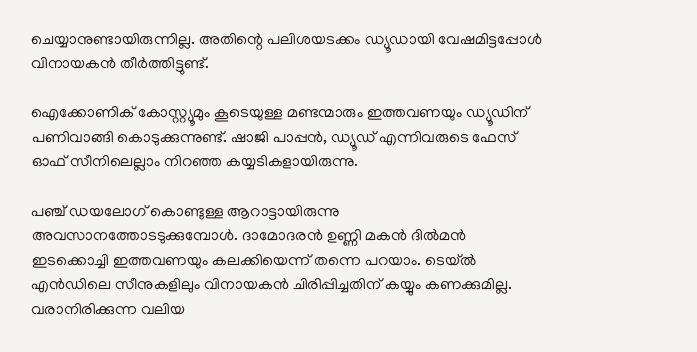ചെയ്യാനുണ്ടായിരുന്നില്ല. അതിന്റെ പലിശയടക്കം ഡ്യൂഡായി വേഷമിട്ടപ്പോള്‍ വിനായകന്‍ തീര്‍ത്തിട്ടുണ്ട്.

ഐക്കോണിക് കോസ്റ്റ്യൂമും കൂടെയുള്ള മണ്ടന്മാരും ഇത്തവണയും ഡ്യൂഡിന് പണിവാങ്ങി കൊടുക്കുന്നുണ്ട്. ഷാജി പാപ്പന്‍, ഡ്യൂഡ് എന്നിവരുടെ ഫേസ് ഓഫ് സീനിലെല്ലാം നിറഞ്ഞ കയ്യടികളായിരുന്നു.

പഞ്ച് ഡയലോഗ് കൊണ്ടുള്ള ആറാട്ടായിരുന്നു അവസാനത്തോടടുക്കുമ്പോള്‍. ദാമോദരന്‍ ഉണ്ണി മകന്‍ ദില്‍മന്‍ ഇടക്കൊച്ചി ഇത്തവണയും കലക്കിയെന്ന് തന്നെ പറയാം. ടെയ്ല്‍ എന്‍ഡിലെ സീനുകളിലും വിനായകന്‍ ചിരിപ്പിച്ചതിന് കയ്യും കണക്കുമില്ല. വരാനിരിക്കുന്ന വലിയ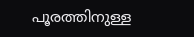പൂരത്തിനുള്ള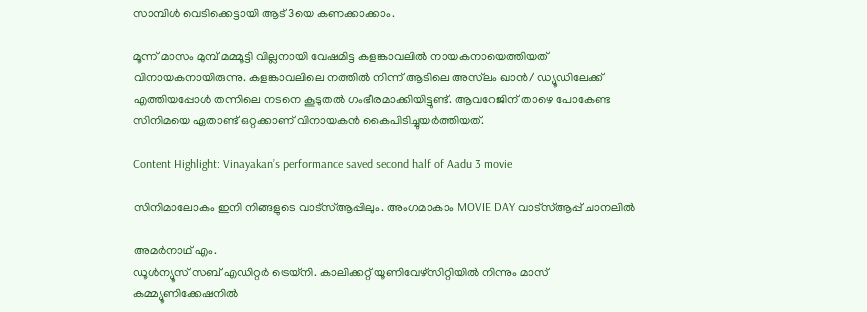സാമ്പിള്‍ വെടിക്കെട്ടായി ആട് 3യെ കണക്കാക്കാം.

മൂന്ന് മാസം മുമ്പ് മമ്മൂട്ടി വില്ലനായി വേഷമിട്ട കളങ്കാവലില്‍ നായകനായെത്തിയത് വിനായകനായിരുന്നു. കളങ്കാവലിലെ നത്തില്‍ നിന്ന് ആടിലെ അസ്‌ലം ഖാന്‍/ ഡ്യൂഡിലേക്ക് എത്തിയപ്പോള്‍ തന്നിലെ നടനെ കൂടുതല്‍ ഗംഭീരമാക്കിയിട്ടുണ്ട്. ആവറേജിന് താഴെ പോകേണ്ട സിനിമയെ ഏതാണ്ട് ഒറ്റക്കാണ് വിനായകന്‍ കൈപിടിച്ചുയര്‍ത്തിയത്.

Content Highlight: Vinayakan’s performance saved second half of Aadu 3 movie

സിനിമാലോകം ഇനി നിങ്ങളുടെ വാട്സ്ആപ്പിലും. അംഗമാകാം MOVIE DAY വാട്സ്ആപ്പ് ചാനലിൽ

അമര്‍നാഥ് എം.
ഡൂള്‍ന്യൂസ് സബ് എഡിറ്റര്‍ ട്രെയ്‌നി. കാലിക്കറ്റ് യൂണിവേഴ്‌സിറ്റിയില്‍ നിന്നും മാസ് കമ്മ്യൂണിക്കേഷനില്‍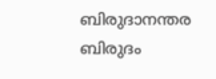ബിരുദാനന്തര ബിരുദം